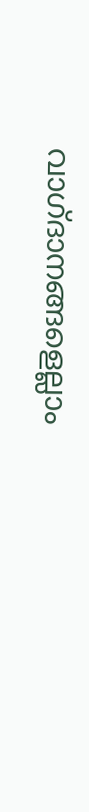വാഗ്ദാനങ്ങളെല്ലാം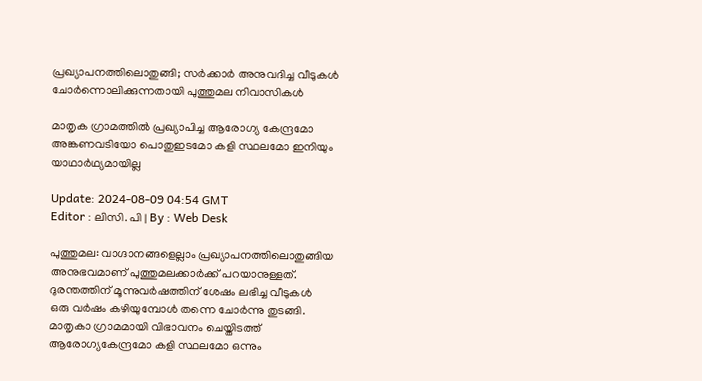പ്രഖ്യാപനത്തിലൊതുങ്ങി; സർക്കാർ അനുവദിച്ച വീടുകൾ ചോർന്നൊലിക്കുന്നതായി പുത്തുമല നിവാസികൾ

മാതൃക ഗ്രാമത്തിൽ പ്രഖ്യാപിച്ച ആരോഗ്യ കേന്ദ്രമോ അങ്കണവടിയോ പൊതുഇടമോ കളി സ്ഥലമോ ഇനിയും യാഥാർഥ്യമായില്ല

Update: 2024-08-09 04:54 GMT
Editor : ലിസി. പി | By : Web Desk

പുത്തുമല: വാഗ്ദാനങ്ങളെല്ലാം പ്രഖ്യാപനത്തിലൊതുങ്ങിയ അനുഭവമാണ് പുത്തുമലക്കാർക്ക് പറയാനുള്ളത്. ദുരന്തത്തിന് മൂന്നുവർഷത്തിന് ശേഷം ലഭിച്ച വീടുകൾ  ഒരു വർഷം കഴിയുമ്പോൾ തന്നെ ചോർന്നു തുടങ്ങി. മാതൃകാ ഗ്രാമമായി വിഭാവനം ചെയ്തിടത്ത് ആരോഗ്യകേന്ദ്രമോ കളി സ്ഥലമോ ഒന്നും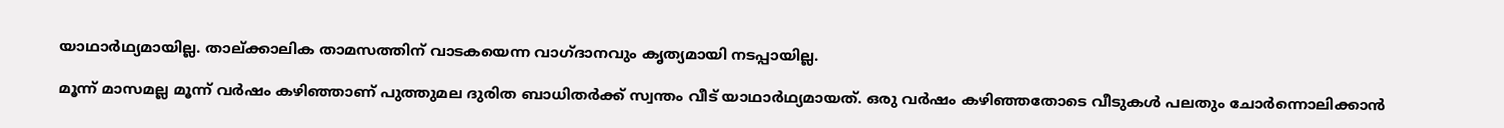യാഥാർഥ്യമായില്ല. താല്ക്കാലിക താമസത്തിന് വാടകയെന്ന വാഗ്ദാനവും കൃത്യമായി നടപ്പായില്ല.

മൂന്ന് മാസമല്ല മൂന്ന് വർഷം കഴിഞ്ഞാണ് പുത്തുമല ദുരിത ബാധിതർക്ക് സ്വന്തം വീട് യാഥാർഥ്യമായത്. ഒരു വർഷം കഴിഞ്ഞതോടെ വീടുകൾ പലതും ചോർന്നൊലിക്കാൻ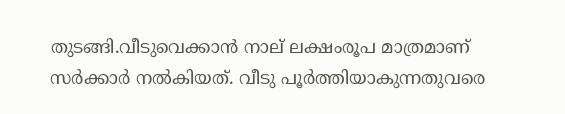തുടങ്ങി.വീടുവെക്കാൻ നാല് ലക്ഷംരൂപ മാത്രമാണ് സർക്കാർ നൽകിയത്. വീടു പൂർത്തിയാകുന്നതുവരെ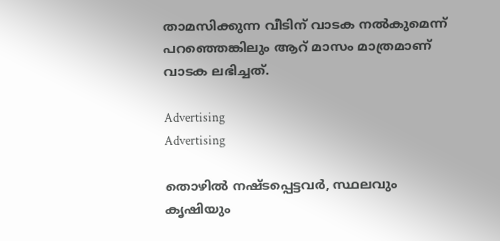താമസിക്കുന്ന വീടിന് വാടക നൽകുമെന്ന് പറഞ്ഞെങ്കിലും ആറ് മാസം മാത്രമാണ് വാടക ലഭിച്ചത്.

Advertising
Advertising

തൊഴിൽ നഷ്ടപ്പെട്ടവർ, സ്ഥലവും കൃഷിയും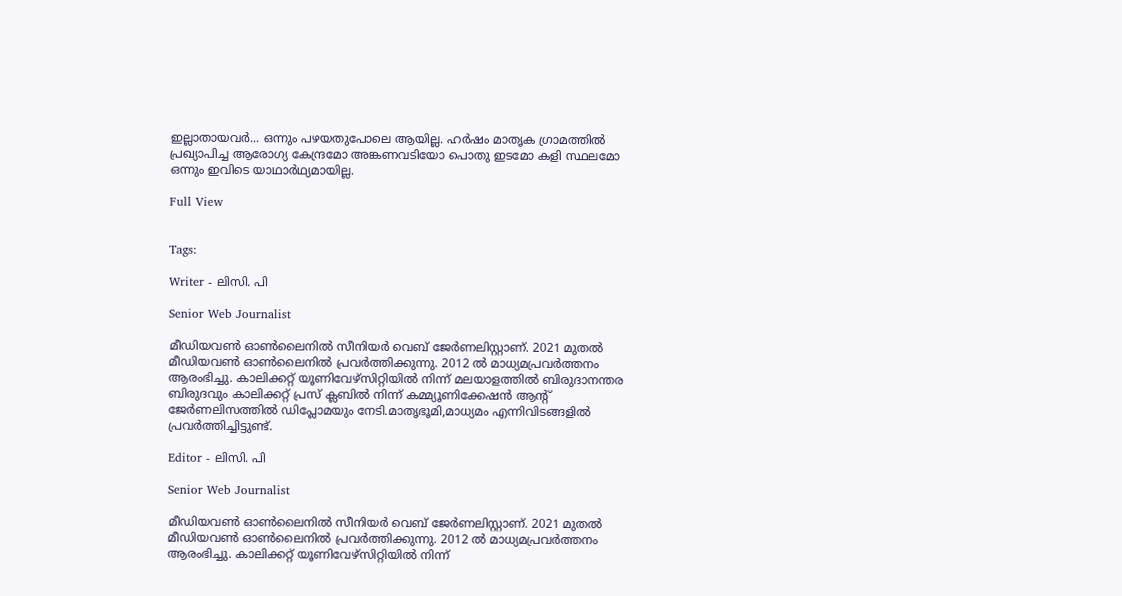ഇല്ലാതായവർ... ഒന്നും പഴയതുപോലെ ആയില്ല. ഹർഷം മാതൃക ഗ്രാമത്തിൽ പ്രഖ്യാപിച്ച ആരോഗ്യ കേന്ദ്രമോ അങ്കണവടിയോ പൊതു ഇടമോ കളി സ്ഥലമോ ഒന്നും ഇവിടെ യാഥാർഥ്യമായില്ല.

Full View


Tags:

Writer - ലിസി. പി

Senior Web Journalist

മീഡിയവൺ ഓൺലൈനിൽ സീനിയർ വെബ് ജേർണലിസ്റ്റാണ്. 2021 മുതൽ മീഡിയവൺ ഓൺലൈനിൽ പ്രവർത്തിക്കുന്നു. 2012 ല്‍ മാധ്യമപ്രവര്‍ത്തനം ആരംഭിച്ചു. കാലിക്കറ്റ് യൂണിവേഴ്‌സിറ്റിയിൽ നിന്ന് മലയാളത്തിൽ ബിരുദാനന്തര ബിരുദവും കാലിക്കറ്റ് പ്രസ് ക്ലബിൽ നിന്ന് കമ്മ്യൂണിക്കേഷൻ ആന്റ് ജേർണലിസത്തിൽ ഡിപ്ലോമയും നേടി.മാതൃഭൂമി,മാധ്യമം എന്നിവിടങ്ങളിൽ പ്രവർത്തിച്ചിട്ടുണ്ട്.

Editor - ലിസി. പി

Senior Web Journalist

മീഡിയവൺ ഓൺലൈനിൽ സീനിയർ വെബ് ജേർണലിസ്റ്റാണ്. 2021 മുതൽ മീഡിയവൺ ഓൺലൈനിൽ പ്രവർത്തിക്കുന്നു. 2012 ല്‍ മാധ്യമപ്രവര്‍ത്തനം ആരംഭിച്ചു. കാലിക്കറ്റ് യൂണിവേഴ്‌സിറ്റിയിൽ നിന്ന്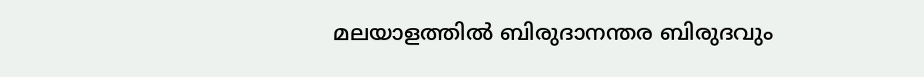മലയാളത്തിൽ ബിരുദാനന്തര ബിരുദവും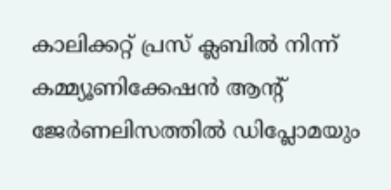കാലിക്കറ്റ് പ്രസ് ക്ലബിൽ നിന്ന് കമ്മ്യൂണിക്കേഷൻ ആന്റ് ജേർണലിസത്തിൽ ഡിപ്ലോമയും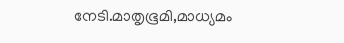നേടി.മാതൃഭൂമി,മാധ്യമം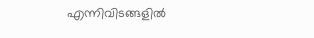എന്നിവിടങ്ങളിൽ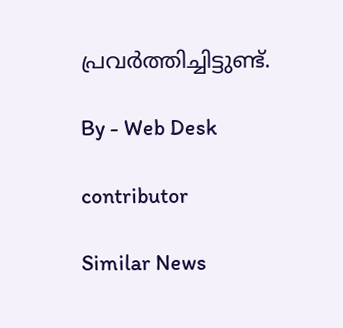പ്രവർത്തിച്ചിട്ടുണ്ട്.

By - Web Desk

contributor

Similar News